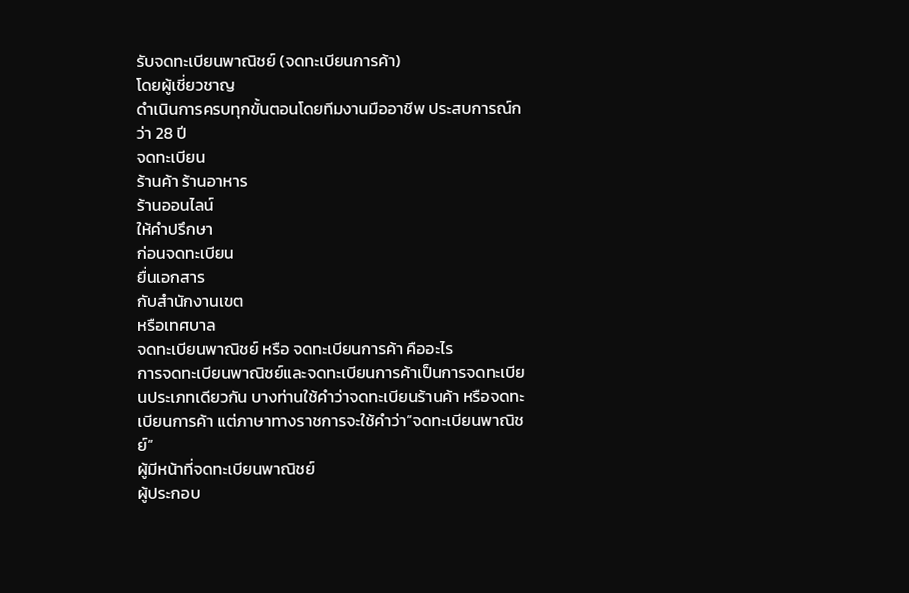รับจดทะเบียนพาณิชย์ (จดทะเบียนการค้า)
โดยผู้เชี่ยวชาญ
ดำเนินการครบทุกขั้นตอนโดยทีมงานมืออาชีพ ประสบการณ์กว่า 28 ปี
จดทะเบียน
ร้านค้า ร้านอาหาร
ร้านออนไลน์
ให้คำปรึกษา
ก่อนจดทะเบียน
ยื่นเอกสาร
กับสำนักงานเขต
หรือเทศบาล
จดทะเบียนพาณิชย์ หรือ จดทะเบียนการค้า คืออะไร
การจดทะเบียนพาณิชย์และจดทะเบียนการค้าเป็นการจดทะเบียนประเภทเดียวกัน บางท่านใช้คำว่าจดทะเบียนร้านค้า หรือจดทะเบียนการค้า แต่ภาษาทางราชการจะใช้คำว่า”จดทะเบียนพาณิชย์”
ผู้มีหน้าที่จดทะเบียนพาณิชย์
ผู้ประกอบ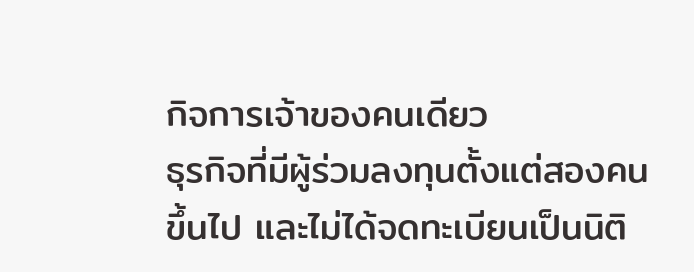กิจการเจ้าของคนเดียว
ธุรกิจที่มีผู้ร่วมลงทุนตั้งแต่สองคนขึ้นไป และไม่ได้จดทะเบียนเป็นนิติ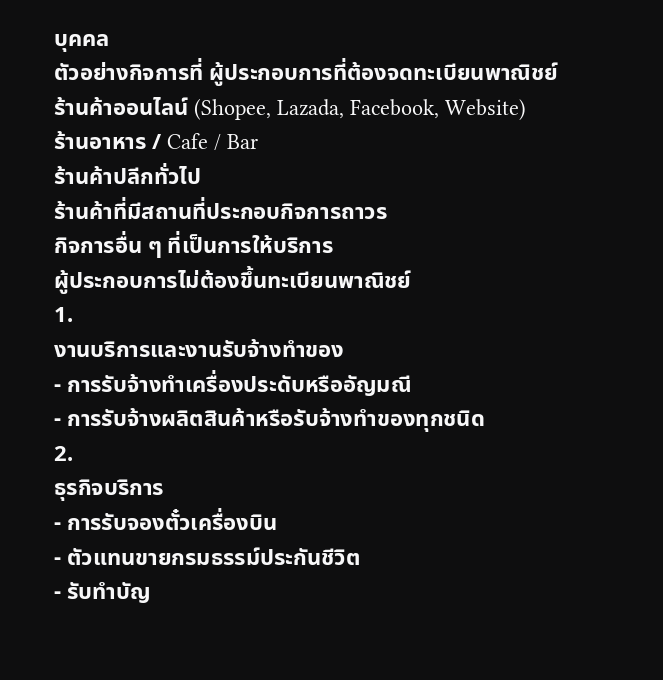บุคคล
ตัวอย่างกิจการที่ ผู้ประกอบการที่ต้องจดทะเบียนพาณิชย์
ร้านค้าออนไลน์ (Shopee, Lazada, Facebook, Website)
ร้านอาหาร / Cafe / Bar
ร้านค้าปลีกทั่วไป
ร้านค้าที่มีสถานที่ประกอบกิจการถาวร
กิจการอื่น ๆ ที่เป็นการให้บริการ
ผู้ประกอบการไม่ต้องขึ้นทะเบียนพาณิชย์
1.
งานบริการและงานรับจ้างทำของ
- การรับจ้างทำเครื่องประดับหรืออัญมณี
- การรับจ้างผลิตสินค้าหรือรับจ้างทำของทุกชนิด
2.
ธุรกิจบริการ
- การรับจองตั๋วเครื่องบิน
- ตัวแทนขายกรมธรรม์ประกันชีวิต
- รับทำบัญ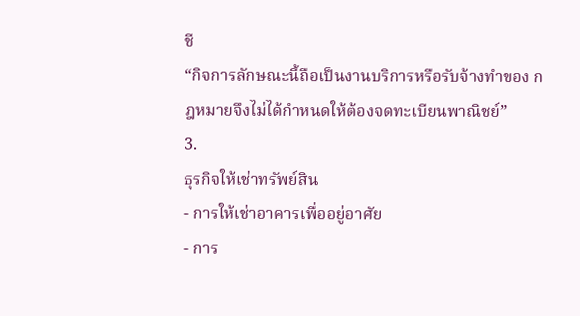ชี
“กิจการลักษณะนี้ถือเป็นงานบริการหรือรับจ้างทำของ กฎหมายจึงไม่ได้กำหนดให้ต้องจดทะเบียนพาณิชย์”
3.
ธุรกิจให้เช่าทรัพย์สิน
- การให้เช่าอาคารเพื่ออยู่อาศัย
- การ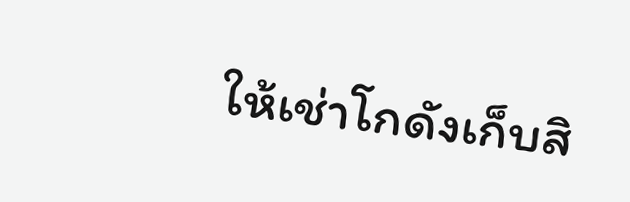ให้เช่าโกดังเก็บสิ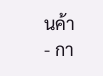นค้า
- กา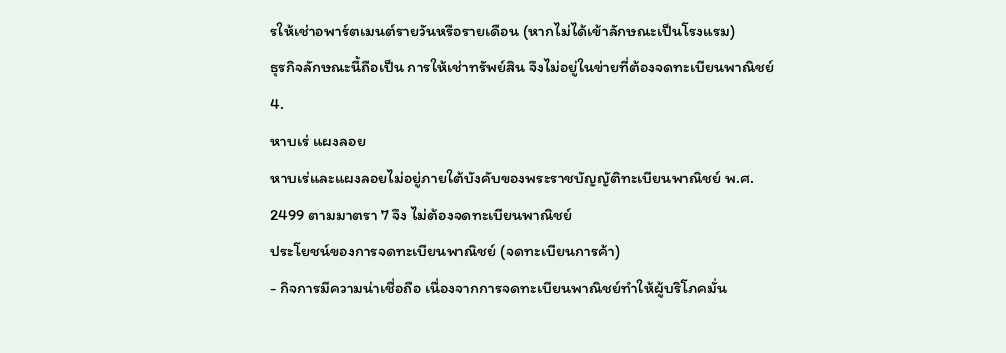รให้เช่าอพาร์ตเมนต์รายวันหรือรายเดือน (หากไม่ได้เข้าลักษณะเป็นโรงแรม)
ธุรกิจลักษณะนี้ถือเป็น การให้เช่าทรัพย์สิน จึงไม่อยู่ในข่ายที่ต้องจดทะเบียนพาณิชย์
4.
หาบเร่ แผงลอย
หาบเร่และแผงลอยไม่อยู่ภายใต้บังคับของพระราชบัญญัติทะเบียนพาณิชย์ พ.ศ. 2499 ตามมาตรา 7 จึง ไม่ต้องจดทะเบียนพาณิชย์
ประโยชน์ของการจดทะเบียนพาณิชย์ (จดทะเบียนการค้า)
- กิจการมีความน่าเชื่อถือ เนื่องจากการจดทะเบียนพาณิชย์ทำให้ผู้บริโภคมั่น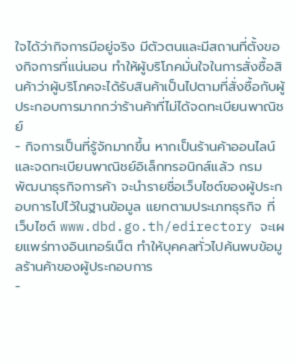ใจได้ว่ากิจการมีอยู่จริง มีตัวตนและมีสถานที่ตั้งของกิจการที่แน่นอน ทำให้ผู้บริโภคมั่นใจในการสั่งซื้อสินค้าว่าผู้บริโภคจะได้รับสินค้าเป็นไปตามที่สั่งซื้อกับผู้ประกอบการมากกว่าร้านค้าที่ไม่ได้จดทะเบียนพาณิชย์
- กิจการเป็นที่รู้จักมากขึ้น หากเป็นร้านค้าออนไลน์และจดทะเบียนพาณิชย์อิเล็กทรอนิกส์แล้ว กรมพัฒนาธุรกิจการค้า จะนำรายชื่อเว็บไซต์ของผู้ประกอบการไปไว้ในฐานข้อมูล แยกตามประเภทธุรกิจ ที่เว็บไซต์ www.dbd.go.th/edirectory จะเผยแพร่ทางอินเทอร์เน็ต ทำให้บุคคลทั่วไปค้นพบข้อมูลร้านค้าของผู้ประกอบการ
-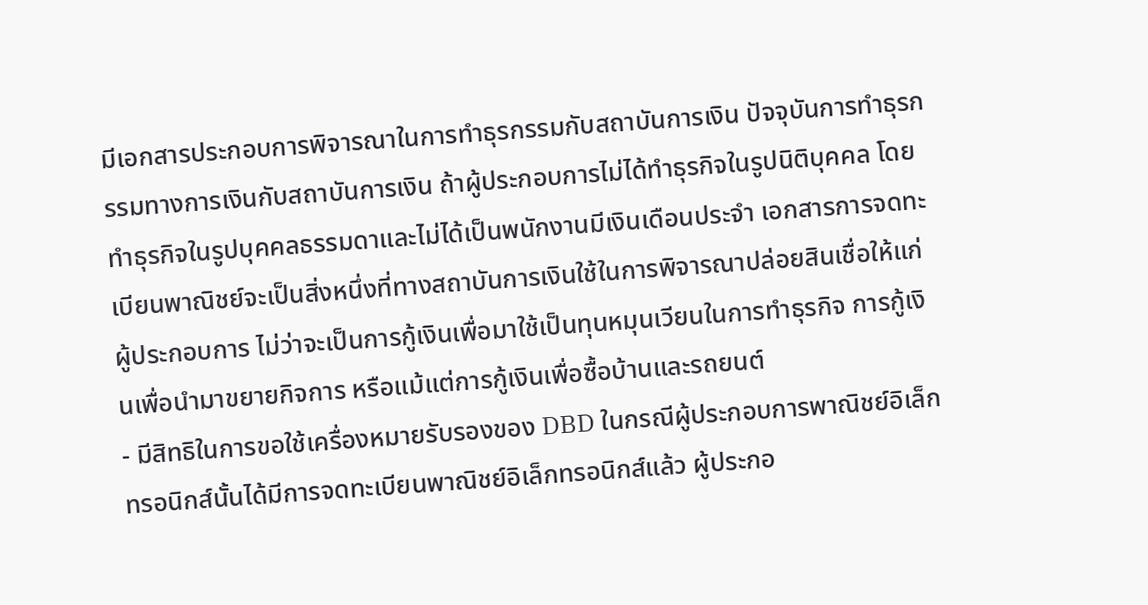มีเอกสารประกอบการพิจารณาในการทำธุรกรรมกับสถาบันการเงิน ปัจจุบันการทำธุรกรรมทางการเงินกับสถาบันการเงิน ถ้าผู้ประกอบการไม่ได้ทำธุรกิจในรูปนิติบุคคล โดยทำธุรกิจในรูปบุคคลธรรมดาและไม่ได้เป็นพนักงานมีเงินเดือนประจำ เอกสารการจดทะเบียนพาณิชย์จะเป็นสิ่งหนึ่งที่ทางสถาบันการเงินใช้ในการพิจารณาปล่อยสินเชื่อให้แก่ผู้ประกอบการ ไม่ว่าจะเป็นการกู้เงินเพื่อมาใช้เป็นทุนหมุนเวียนในการทำธุรกิจ การกู้เงินเพื่อนำมาขยายกิจการ หรือแม้แต่การกู้เงินเพื่อซื้อบ้านและรถยนต์
- มีสิทธิในการขอใช้เครื่องหมายรับรองของ DBD ในกรณีผู้ประกอบการพาณิชย์อิเล็กทรอนิกส์นั้นได้มีการจดทะเบียนพาณิชย์อิเล็กทรอนิกส์แล้ว ผู้ประกอ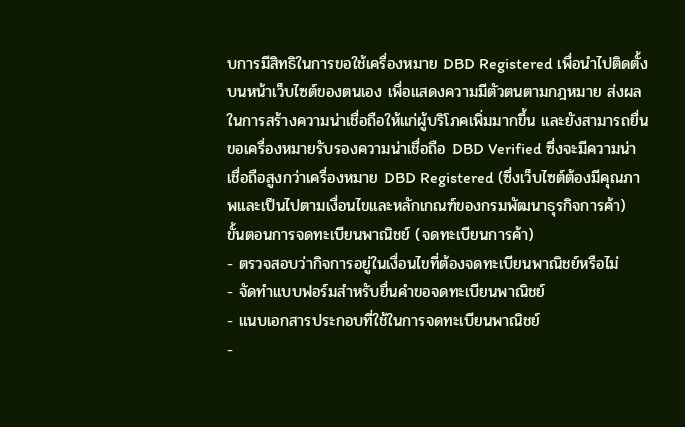บการมีสิทธิในการขอใช้เครื่องหมาย DBD Registered เพื่อนำไปติดตั้งบนหน้าเว็บไซต์ของตนเอง เพื่อแสดงความมีตัวตนตามกฎหมาย ส่งผลในการสร้างความน่าเชื่อถือให้แก่ผู้บริโภคเพิ่มมากขึ้น และยังสามารถยื่นขอเครื่องหมายรับรองความน่าเชื่อถือ DBD Verified ซึ่งจะมีความน่าเชื่อถือสูงกว่าเครื่องหมาย DBD Registered (ซึ่งเว็บไซต์ต้องมีคุณภาพและเป็นไปตามเงื่อนไขและหลักเกณฑ์ของกรมพัฒนาธุรกิจการค้า)
ขั้นตอนการจดทะเบียนพาณิชย์ (จดทะเบียนการค้า)
- ตรวจสอบว่ากิจการอยู่ในเงื่อนไขที่ต้องจดทะเบียนพาณิชย์หรือไม่
- จัดทำแบบฟอร์มสำหรับยื่นคำขอจดทะเบียนพาณิชย์
- แนบเอกสารประกอบที่ใช้ในการจดทะเบียนพาณิชย์
-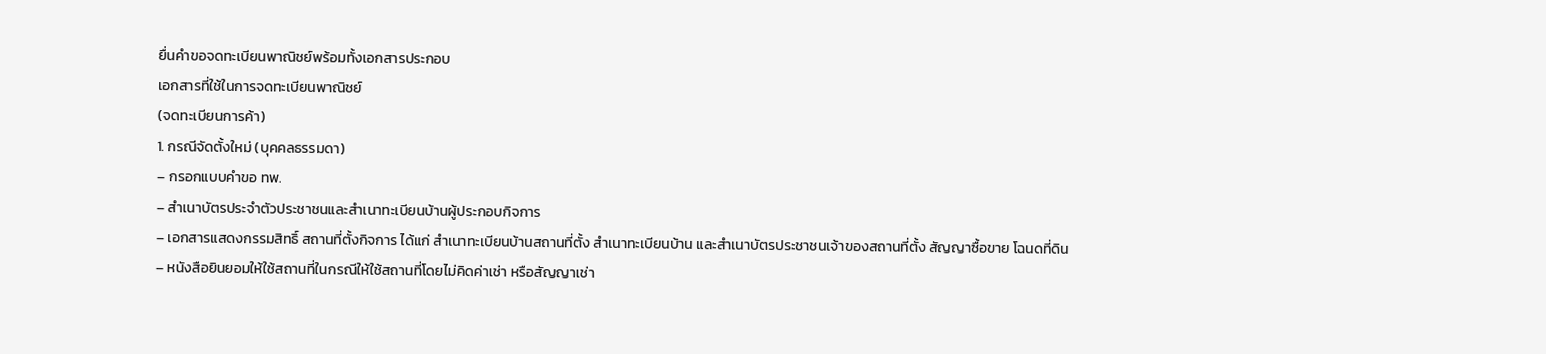ยื่นคำขอจดทะเบียนพาณิชย์พร้อมทั้งเอกสารประกอบ
เอกสารที่ใช้ในการจดทะเบียนพาณิชย์
(จดทะเบียนการค้า)
1. กรณีจัดตั้งใหม่ (บุคคลธรรมดา)
– กรอกแบบคำขอ ทพ.
– สำเนาบัตรประจำตัวประชาชนและสำเนาทะเบียนบ้านผู้ประกอบกิจการ
– เอกสารแสดงกรรมสิทธิ์ สถานที่ตั้งกิจการ ได้แก่ สำเนาทะเบียนบ้านสถานที่ตั้ง สำเนาทะเบียนบ้าน และสำเนาบัตรประชาชนเจ้าของสถานที่ตั้ง สัญญาซื้อขาย โฉนดที่ดิน
– หนังสือยินยอมให้ใช้สถานที่ในกรณีให้ใช้สถานที่โดยไม่คิดค่าเช่า หรือสัญญาเช่า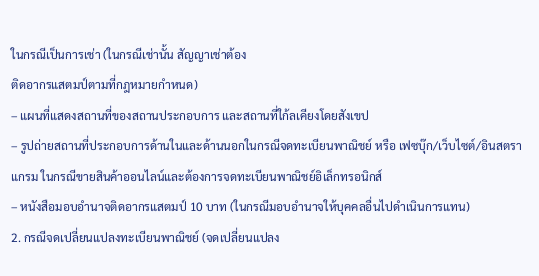ในกรณีเป็นการเช่า (ในกรณีเช่านั้น สัญญาเช่าต้อง
ติดอากรแสตมป์ตามที่กฎหมายกำหนด)
– แผนที่แสดงสถานที่ของสถานประกอบการ และสถานที่ใก้ลเคียงโดยสังเขป
– รูปถ่ายสถานที่ประกอบการด้านในและด้านนอกในกรณีจดทะเบียนพาณิชย์ หรือ เฟซบุ๊ก/เว็บไซต์/อินสตราแกรม ในกรณีขายสินค้าออนไลน์และต้องการจดทะเบียนพาณิชย์อิเล็กทรอนิกส์
– หนังสือมอบอำนาจติดอากรแสตมป์ 10 บาท (ในกรณีมอบอำนาจให้บุคคลอื่นไปดำเนินการแทน)
2. กรณีจดเปลี่ยนแปลงทะเบียนพาณิชย์ (จดเปลี่ยนแปลง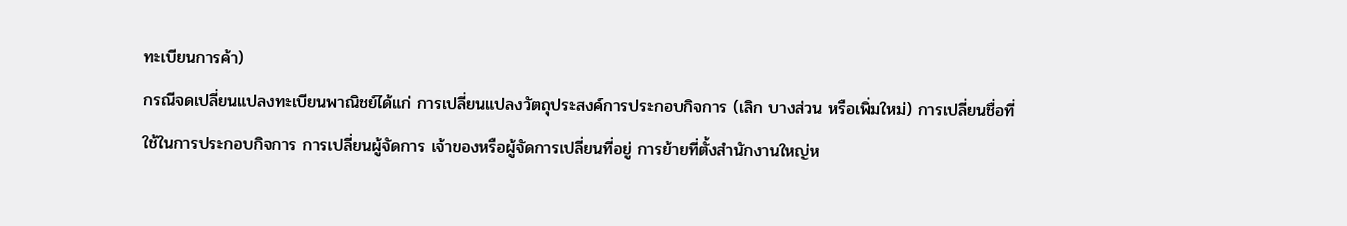ทะเบียนการค้า)
กรณีจดเปลี่ยนแปลงทะเบียนพาณิชย์ได้แก่ การเปลี่ยนแปลงวัตถุประสงค์การประกอบกิจการ (เลิก บางส่วน หรือเพิ่มใหม่) การเปลี่ยนชื่อที่ใช้ในการประกอบกิจการ การเปลี่ยนผู้จัดการ เจ้าของหรือผู้จัดการเปลี่ยนที่อยู่ การย้ายที่ตั้งสำนักงานใหญ่ห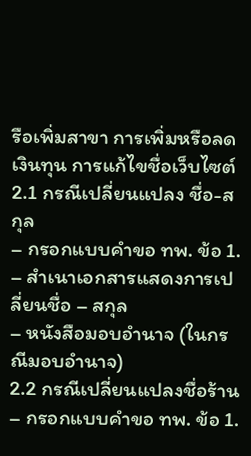รือเพิ่มสาขา การเพิ่มหรือลดเงินทุน การแก้ไขชื่อเว็บไซต์
2.1 กรณีเปลี่ยนแปลง ชื่อ-สกุล
– กรอกแบบคำขอ ทพ. ข้อ 1.
– สำเนาเอกสารแสดงการเปลี่ยนชื่อ – สกุล
– หนังสือมอบอำนาจ (ในกรณีมอบอำนาจ)
2.2 กรณีเปลี่ยนแปลงชื่อร้าน
– กรอกแบบคำขอ ทพ. ข้อ 1.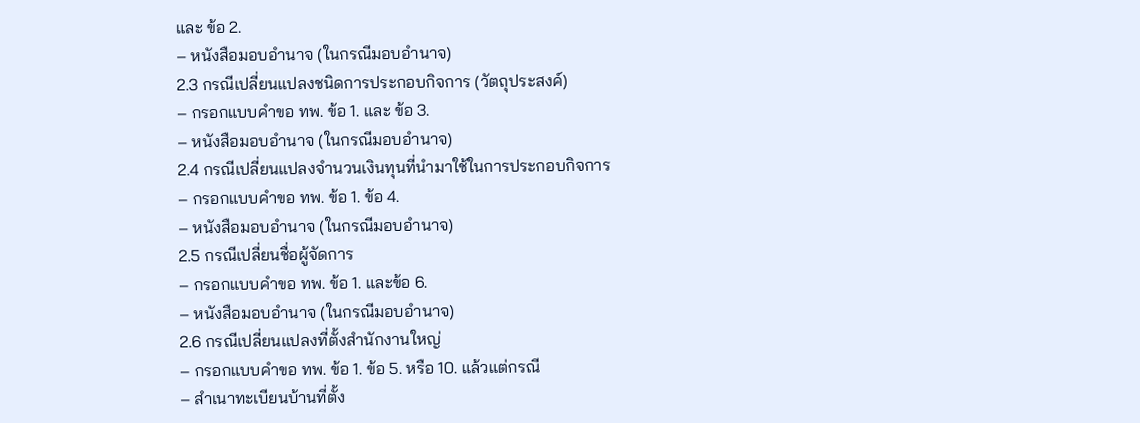และ ข้อ 2.
– หนังสือมอบอำนาจ (ในกรณีมอบอำนาจ)
2.3 กรณีเปลี่ยนแปลงชนิดการประกอบกิจการ (วัตถุประสงค์)
– กรอกแบบคำขอ ทพ. ข้อ 1. และ ข้อ 3.
– หนังสือมอบอำนาจ (ในกรณีมอบอำนาจ)
2.4 กรณีเปลี่ยนแปลงจำนวนเงินทุนที่นำมาใช้ในการประกอบกิจการ
– กรอกแบบคำขอ ทพ. ข้อ 1. ข้อ 4.
– หนังสือมอบอำนาจ (ในกรณีมอบอำนาจ)
2.5 กรณีเปลี่ยนชื่อผู้จัดการ
– กรอกแบบคำขอ ทพ. ข้อ 1. และข้อ 6.
– หนังสือมอบอำนาจ (ในกรณีมอบอำนาจ)
2.6 กรณีเปลี่ยนแปลงที่ตั้งสำนักงานใหญ่
– กรอกแบบคำขอ ทพ. ข้อ 1. ข้อ 5. หรือ 10. แล้วแต่กรณี
– สำเนาทะเบียนบ้านที่ตั้ง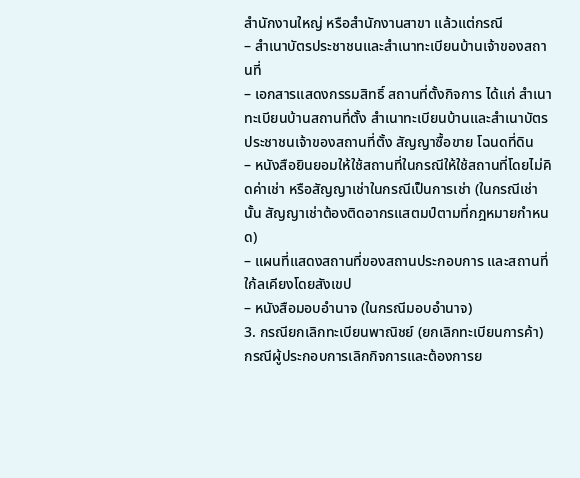สำนักงานใหญ่ หรือสำนักงานสาขา แล้วแต่กรณี
– สำเนาบัตรประชาชนและสำเนาทะเบียนบ้านเจ้าของสถานที่
– เอกสารแสดงกรรมสิทธิ์ สถานที่ตั้งกิจการ ได้แก่ สำเนาทะเบียนบ้านสถานที่ตั้ง สำเนาทะเบียนบ้านและสำเนาบัตร
ประชาชนเจ้าของสถานที่ตั้ง สัญญาซื้อขาย โฉนดที่ดิน
– หนังสือยินยอมให้ใช้สถานที่ในกรณีให้ใช้สถานที่โดยไม่คิดค่าเช่า หรือสัญญาเช่าในกรณีเป็นการเช่า (ในกรณีเช่านั้น สัญญาเช่าต้องติดอากรแสตมป์ตามที่กฎหมายกำหนด)
– แผนที่แสดงสถานที่ของสถานประกอบการ และสถานที่ใก้ลเคียงโดยสังเขป
– หนังสือมอบอำนาจ (ในกรณีมอบอำนาจ)
3. กรณียกเลิกทะเบียนพาณิชย์ (ยกเลิกทะเบียนการค้า)
กรณีผู้ประกอบการเลิกกิจการและต้องการย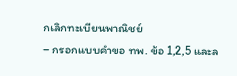กเลิกทะเบียนพาณิชย์
– กรอกแบบคำขอ ทพ. ข้อ 1,2,5 และล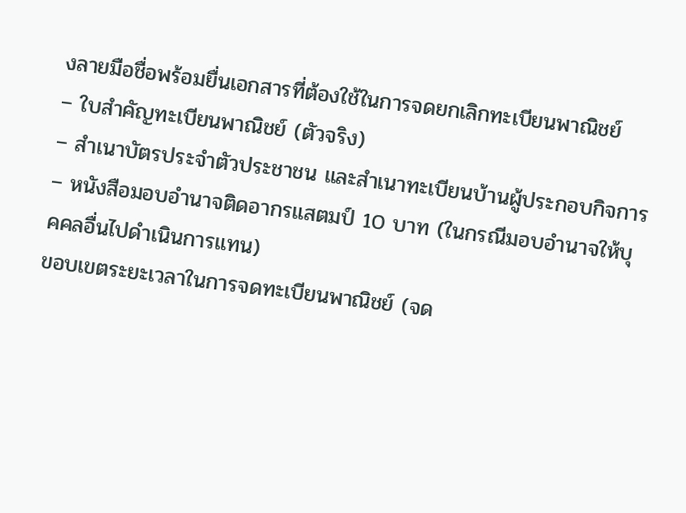งลายมือชื่อพร้อมยื่นเอกสารที่ต้องใช้ในการจดยกเลิกทะเบียนพาณิชย์
– ใบสำคัญทะเบียนพาณิชย์ (ตัวจริง)
– สำเนาบัตรประจำตัวประชาชน และสำเนาทะเบียนบ้านผู้ประกอบกิจการ
– หนังสือมอบอำนาจติดอากรแสตมป์ 10 บาท (ในกรณีมอบอำนาจให้บุคคลอื่นไปดำเนินการแทน)
ขอบเขตระยะเวลาในการจดทะเบียนพาณิชย์ (จด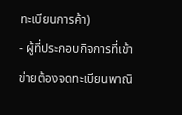ทะเบียนการค้า)
- ผู้ที่ประกอบกิจการที่เข้าข่ายต้องจดทะเบียนพาณิ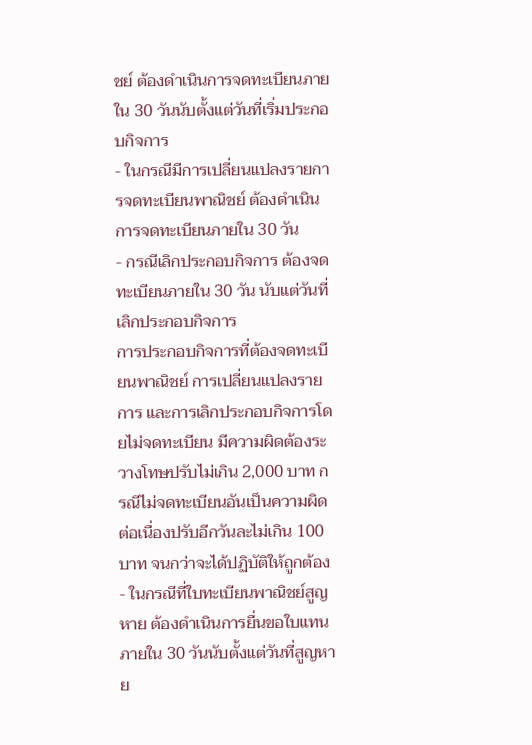ชย์ ต้องดำเนินการจดทะเบียนภายใน 30 วันนับตั้งแต่วันที่เริ่มประกอบกิจการ
- ในกรณีมีการเปลี่ยนแปลงรายการจดทะเบียนพาณิชย์ ต้องดำเนินการจดทะเบียนภายใน 30 วัน
- กรณีเลิกประกอบกิจการ ต้องจดทะเบียนภายใน 30 วัน นับแต่วันที่เลิกประกอบกิจการ
การประกอบกิจการที่ต้องจดทะเบียนพาณิชย์ การเปลี่ยนแปลงรายการ และการเลิกประกอบกิจการโดยไม่จดทะเบียน มีความผิดต้องระวางโทษปรับไม่เกิน 2,000 บาท กรณีไม่จดทะเบียนอันเป็นความผิด ต่อเนื่องปรับอีกวันละไม่เกิน 100 บาท จนกว่าจะได้ปฏิบัติให้ถูกต้อง - ในกรณีที่ใบทะเบียนพาณิชย์สูญหาย ต้องดำเนินการยื่นขอใบแทนภายใน 30 วันนับตั้งแต่วันที่สูญหาย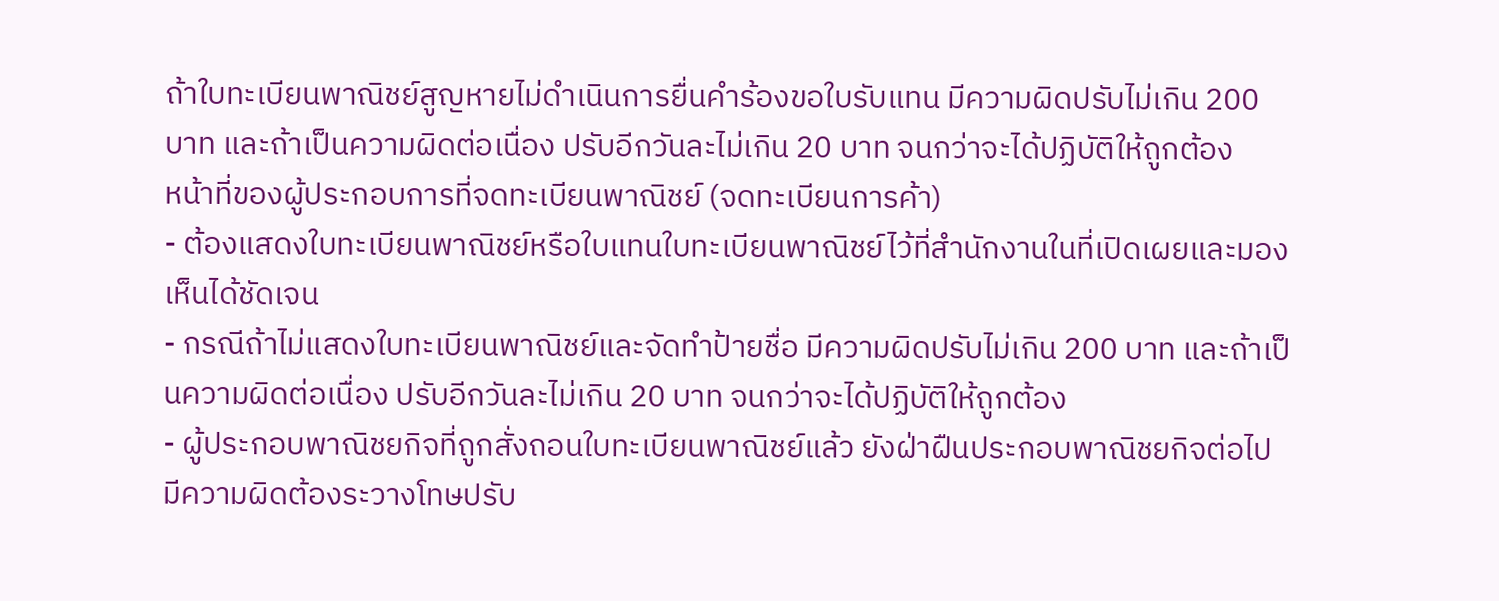ถ้าใบทะเบียนพาณิชย์สูญหายไม่ดำเนินการยื่นคำร้องขอใบรับแทน มีความผิดปรับไม่เกิน 200 บาท และถ้าเป็นความผิดต่อเนื่อง ปรับอีกวันละไม่เกิน 20 บาท จนกว่าจะได้ปฏิบัติให้ถูกต้อง
หน้าที่ของผู้ประกอบการที่จดทะเบียนพาณิชย์ (จดทะเบียนการค้า)
- ต้องแสดงใบทะเบียนพาณิชย์หรือใบแทนใบทะเบียนพาณิชย์ไว้ที่สำนักงานในที่เปิดเผยและมองเห็นได้ชัดเจน
- กรณีถ้าไม่แสดงใบทะเบียนพาณิชย์และจัดทำป้ายชื่อ มีความผิดปรับไม่เกิน 200 บาท และถ้าเป็นความผิดต่อเนื่อง ปรับอีกวันละไม่เกิน 20 บาท จนกว่าจะได้ปฏิบัติให้ถูกต้อง
- ผู้ประกอบพาณิชยกิจที่ถูกสั่งถอนใบทะเบียนพาณิชย์แล้ว ยังฝ่าฝืนประกอบพาณิชยกิจต่อไป มีความผิดต้องระวางโทษปรับ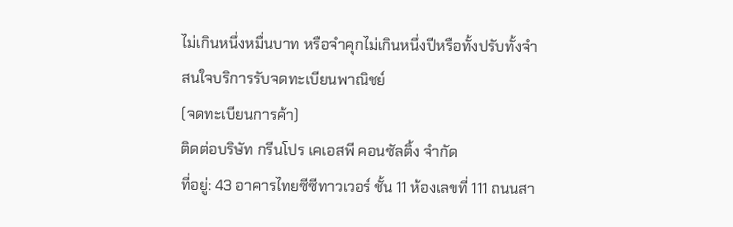ไม่เกินหนึ่งหมื่นบาท หรือจำคุกไม่เกินหนึ่งปีหรือทั้งปรับทั้งจำ
สนใจบริการรับจดทะเบียนพาณิชย์
(จดทะเบียนการค้า)
ติดต่อบริษัท กรีนโปร เคเอสพี คอนซัลติ้ง จำกัด
ที่อยู่: 43 อาคารไทยซีซีทาวเวอร์ ชั้น 11 ห้องเลขที่ 111 ถนนสา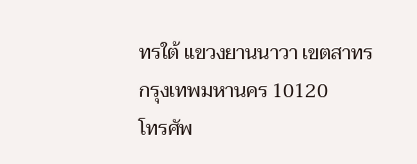ทรใต้ แขวงยานนาวา เขตสาทร กรุงเทพมหานคร 10120
โทรศัพ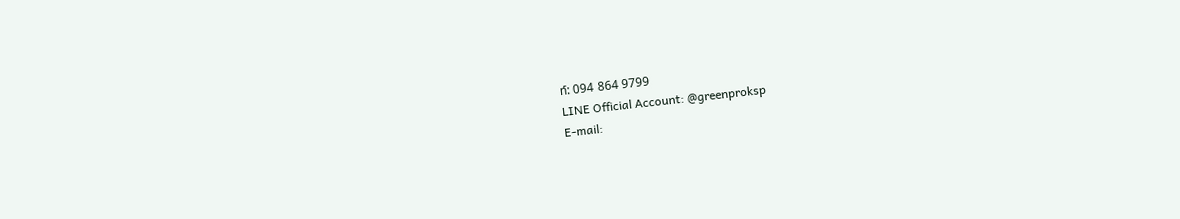ท์: 094 864 9799
LINE Official Account: @greenproksp
E-mail: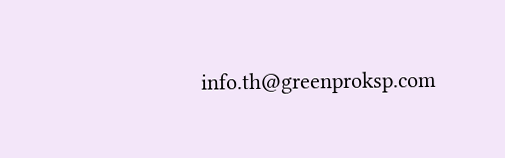info.th@greenproksp.com